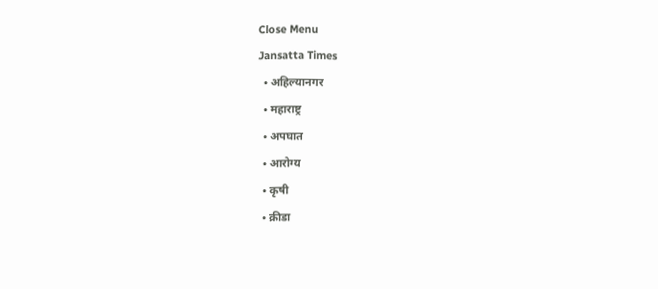Close Menu
Jansatta Times
  • अहिल्यानगर
  • महाराष्ट्र
  • अपघात
  • आरोग्य
  • कृषी
  • क्रीडा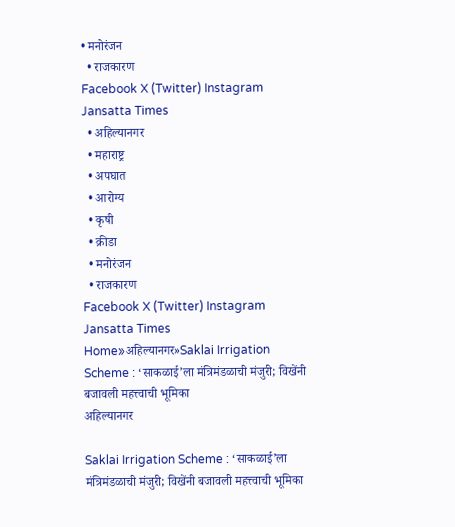• मनोरंजन
  • राजकारण
Facebook X (Twitter) Instagram
Jansatta Times
  • अहिल्यानगर
  • महाराष्ट्र
  • अपघात
  • आरोग्य
  • कृषी
  • क्रीडा
  • मनोरंजन
  • राजकारण
Facebook X (Twitter) Instagram
Jansatta Times
Home»अहिल्यानगर»Saklai Irrigation Scheme : ‘साकळाई’ला मंत्रिमंडळाची मंजुरी; विखेंनी बजावली महत्त्वाची भूमिका
अहिल्यानगर

Saklai Irrigation Scheme : ‘साकळाई’ला मंत्रिमंडळाची मंजुरी; विखेंनी बजावली महत्त्वाची भूमिका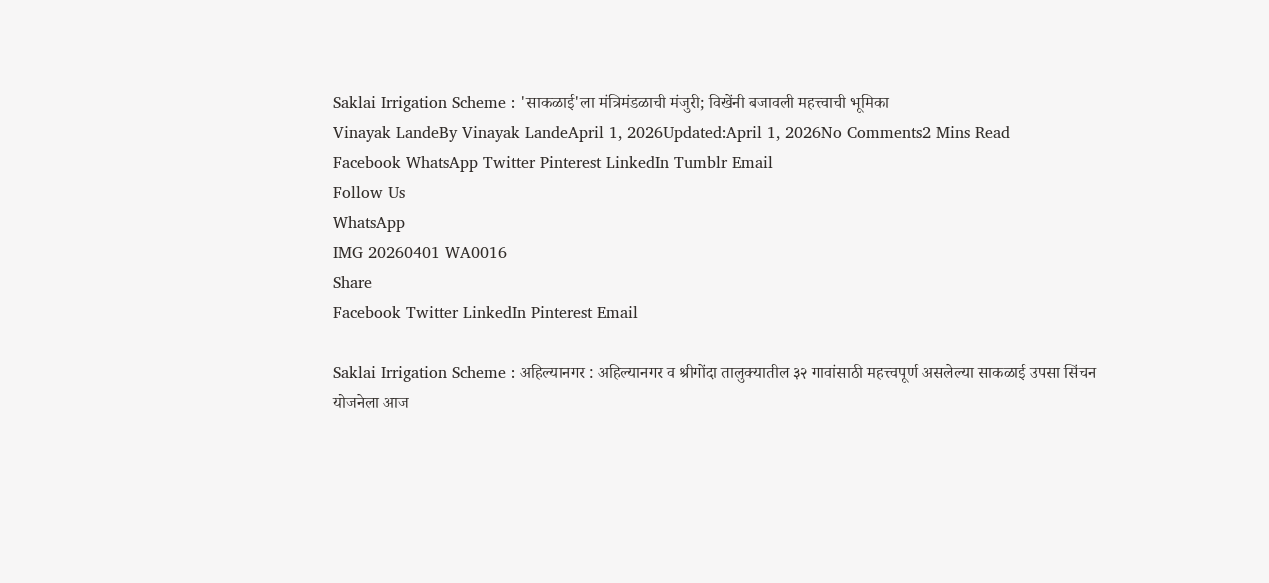Saklai Irrigation Scheme : 'साकळाई'ला मंत्रिमंडळाची मंजुरी; विखेंनी बजावली महत्त्वाची भूमिका
Vinayak LandeBy Vinayak LandeApril 1, 2026Updated:April 1, 2026No Comments2 Mins Read
Facebook WhatsApp Twitter Pinterest LinkedIn Tumblr Email
Follow Us
WhatsApp
IMG 20260401 WA0016
Share
Facebook Twitter LinkedIn Pinterest Email

Saklai Irrigation Scheme : अहिल्यानगर : अहिल्यानगर व श्रीगोंदा तालुक्यातील ३२ गावांसाठी महत्त्वपूर्ण असलेल्या साकळाई उपसा सिंचन योजनेला आज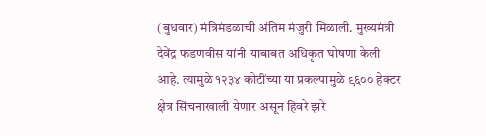(बुधवार) मंत्रिमंडळाची अंतिम मंजुरी मिळाली. मुख्यमंत्री देवेंद्र फडणवीस यांनी याबाबत अधिकृत घोषणा केली आहे. त्यामुळे १२३४ कोटींच्या या प्रकल्पामुळे ९६०० हेक्टर क्षेत्र सिंचनाखाली येणार असून हिवरे झरे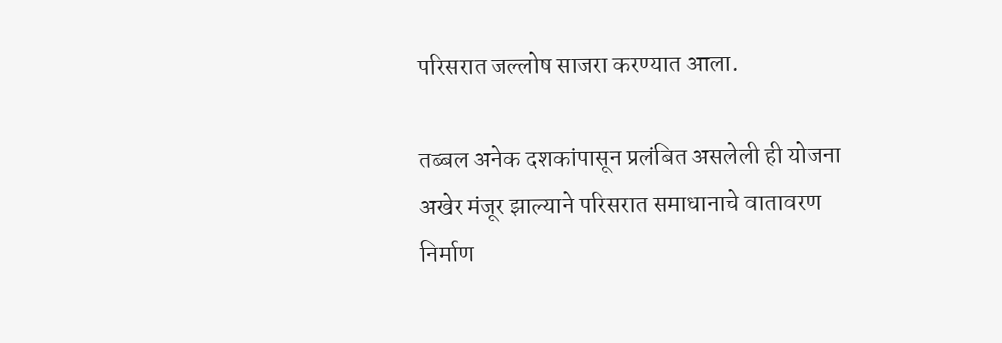परिसरात जल्लोष साजरा करण्यात आला.

तब्बल अनेक दशकांपासून प्रलंबित असलेली ही योजना अखेर मंजूर झाल्याने परिसरात समाधानाचे वातावरण निर्माण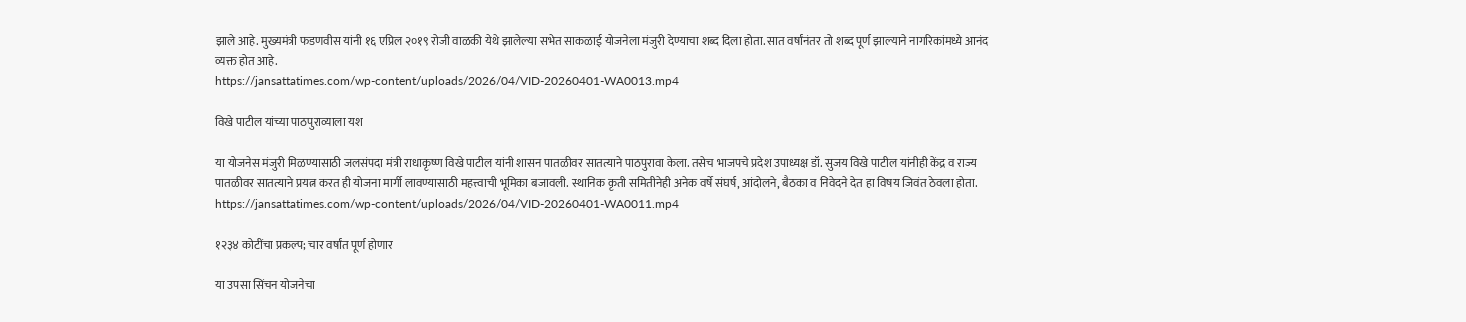झाले आहे. मुख्यमंत्री फडणवीस यांनी १६ एप्रिल २०१९ रोजी वाळकी येथे झालेल्या सभेत साकळाई योजनेला मंजुरी देण्याचा शब्द दिला होता. सात वर्षांनंतर तो शब्द पूर्ण झाल्याने नागरिकांमध्ये आनंद व्यक्त होत आहे.
https://jansattatimes.com/wp-content/uploads/2026/04/VID-20260401-WA0013.mp4

विखे पाटील यांच्या पाठपुराव्याला यश

या योजनेस मंजुरी मिळण्यासाठी जलसंपदा मंत्री राधाकृष्ण विखे पाटील यांनी शासन पातळीवर सातत्याने पाठपुरावा केला. तसेच भाजपचे प्रदेश उपाध्यक्ष डॉ. सुजय विखे पाटील यांनीही केंद्र व राज्य पातळीवर सातत्याने प्रयत्न करत ही योजना मार्गी लावण्यासाठी महत्त्वाची भूमिका बजावली. स्थानिक कृती समितीनेही अनेक वर्षे संघर्ष, आंदोलने, बैठका व निवेदने देत हा विषय जिवंत ठेवला होता.
https://jansattatimes.com/wp-content/uploads/2026/04/VID-20260401-WA0011.mp4

१२३४ कोटींचा प्रकल्प; चार वर्षांत पूर्ण होणार

या उपसा सिंचन योजनेचा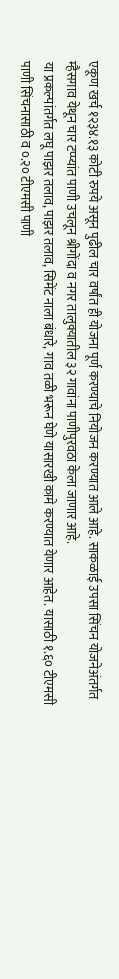एकूण खर्च १२३४.१३ कोटी रुपये असून पुढील चार वर्षांत ही योजना पूर्ण करण्याचे नियोजन करण्यात आले आहे. साकळाई उपसा सिंचन योजनेअंतर्गत म्हैसगाव येथून चार टप्प्यांत पाणी उचलून श्रीगोंदा व नगर तालुक्यातील ३२ गावांना पाणीपुरवठा केला जाणार आहे.
या प्रकल्पांतर्गत लघू पाझर तलाव, पाझर तलाव, सिमेंट नाला बंधारे, गाव तळी भरून घेणे यासारखी कामे करण्यात येणार आहेत. यासाठी १.६० टीएमसी पाणी सिंचनासाठी व ०.२० टीएमसी पाणी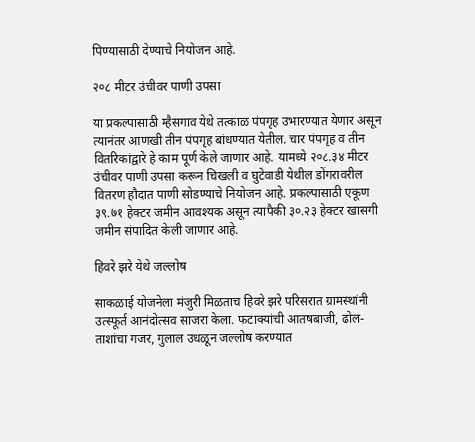पिण्यासाठी देण्याचे नियोजन आहे.

२०८ मीटर उंचीवर पाणी उपसा

या प्रकल्पासाठी म्हैसगाव येथे तत्काळ पंपगृह उभारण्यात येणार असून त्यानंतर आणखी तीन पंपगृह बांधण्यात येतील. चार पंपगृह व तीन वितरिकांद्वारे हे काम पूर्ण केले जाणार आहे. यामध्ये २०८.३४ मीटर उंचीवर पाणी उपसा करून चिखली व घुटेवाडी येथील डोंगरावरील वितरण हौदात पाणी सोडण्याचे नियोजन आहे. प्रकल्पासाठी एकूण ३९.७१ हेक्टर जमीन आवश्यक असून त्यापैकी ३०.२३ हेक्टर खासगी जमीन संपादित केली जाणार आहे.

हिवरे झरे येथे जल्लोष

साकळाई योजनेला मंजुरी मिळताच हिवरे झरे परिसरात ग्रामस्थांनी उत्स्फूर्त आनंदोत्सव साजरा केला. फटाक्यांची आतषबाजी, ढोल-ताशांचा गजर, गुलाल उधळून जल्लोष करण्यात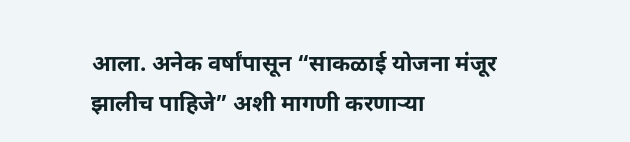आला. अनेक वर्षांपासून “साकळाई योजना मंजूर झालीच पाहिजे” अशी मागणी करणाऱ्या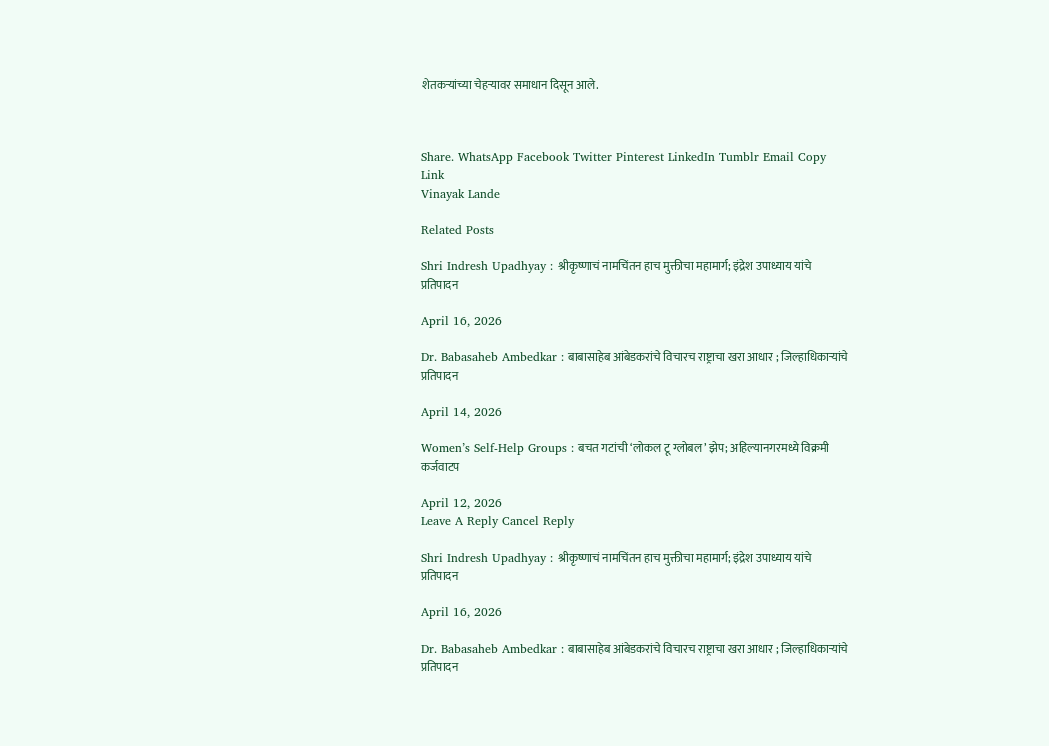शेतकऱ्यांच्या चेहऱ्यावर समाधान दिसून आले.



Share. WhatsApp Facebook Twitter Pinterest LinkedIn Tumblr Email Copy Link
Vinayak Lande

Related Posts

Shri Indresh Upadhyay : श्रीकृष्णाचं नामचिंतन हाच मुक्तीचा महामार्ग; इंद्रेश उपाध्याय यांचे प्रतिपादन

April 16, 2026

Dr. Babasaheb Ambedkar : बाबासाहेब आंबेडकरांचे विचारच राष्ट्राचा खरा आधार ; जिल्हाधिकाऱ्यांचे प्रतिपादन

April 14, 2026

Women’s Self-Help Groups : बचत गटांची ‘लोकल टू ग्लोबल’ झेप; अहिल्यानगरमध्ये विक्रमी कर्जवाटप

April 12, 2026
Leave A Reply Cancel Reply

Shri Indresh Upadhyay : श्रीकृष्णाचं नामचिंतन हाच मुक्तीचा महामार्ग; इंद्रेश उपाध्याय यांचे प्रतिपादन

April 16, 2026

Dr. Babasaheb Ambedkar : बाबासाहेब आंबेडकरांचे विचारच राष्ट्राचा खरा आधार ; जिल्हाधिकाऱ्यांचे प्रतिपादन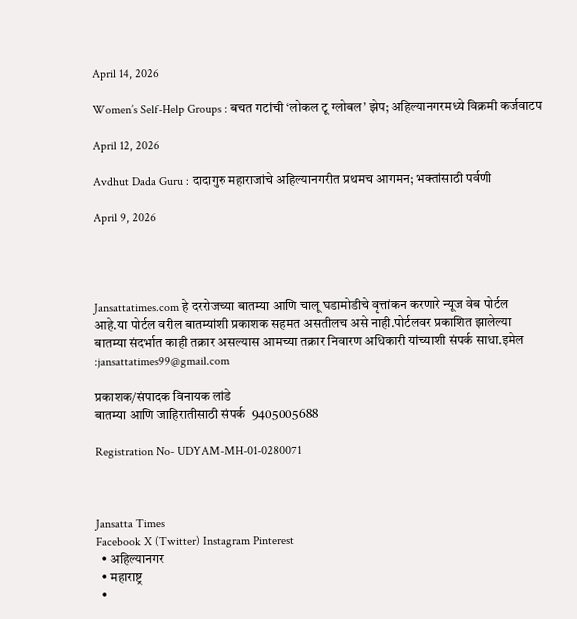April 14, 2026

Women’s Self-Help Groups : बचत गटांची ‘लोकल टू ग्लोबल’ झेप; अहिल्यानगरमध्ये विक्रमी कर्जवाटप

April 12, 2026

Avdhut Dada Guru : दादागुरु महाराजांचे अहिल्यानगरीत प्रथमच आगमन; भक्तांसाठी पर्वणी

April 9, 2026




Jansattatimes.com हे दररोजच्या बातम्या आणि चालू घडामोडीचे वृत्तांकन करणारे न्यूज वेब पोर्टल आहे.या पोर्टल वरील बातम्यांशी प्रकाशक सहमत असतीलच असे नाही.पोर्टलवर प्रकाशित झालेल्या बातम्या संदर्भात काही तक्रार असल्यास आमच्या तक्रार निवारण अधिकारी यांच्याशी संपर्क साधा.इमेल :jansattatimes99@gmail.com

प्रकाशक/संपादक विनायक लांडे
बातम्या आणि जाहिरातीसाठी संपर्क  9405005688

Registration No- UDYAM-MH-01-0280071



Jansatta Times
Facebook X (Twitter) Instagram Pinterest
  • अहिल्यानगर
  • महाराष्ट्र
  •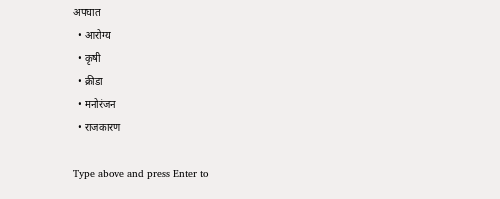अपघात
  • आरोग्य
  • कृषी
  • क्रीडा
  • मनोरंजन
  • राजकारण

Type above and press Enter to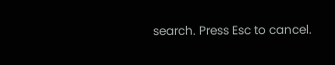search. Press Esc to cancel.